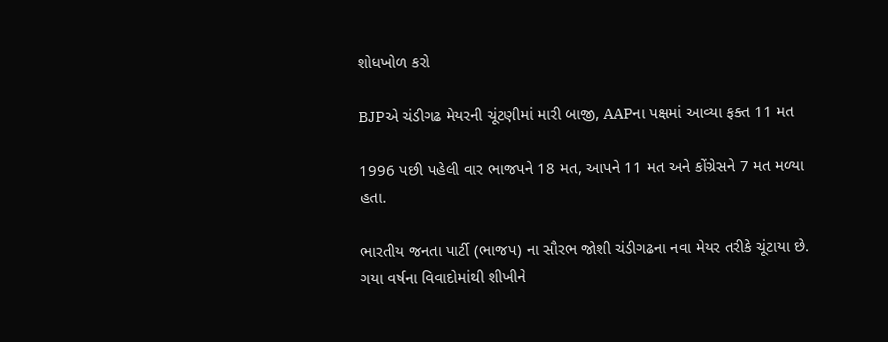શોધખોળ કરો

BJPએ ચંડીગઢ મેયરની ચૂંટણીમાં મારી બાજી, AAPના પક્ષમાં આવ્યા ફક્ત 11 મત

1996 પછી પહેલી વાર ભાજપને 18 મત, આપને 11 મત અને કોંગ્રેસને 7 મત મળ્યા હતા.

ભારતીય જનતા પાર્ટી (ભાજપ) ના સૌરભ જોશી ચંડીગઢના નવા મેયર તરીકે ચૂંટાયા છે. ગયા વર્ષના વિવાદોમાંથી શીખીને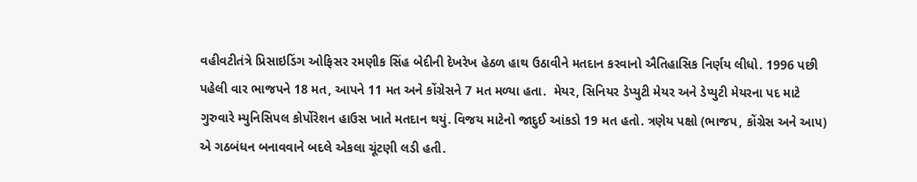વહીવટીતંત્રે પ્રિસાઇડિંગ ઓફિસર રમણીક સિંહ બેદીની દેખરેખ હેઠળ હાથ ઉઠાવીને મતદાન કરવાનો ઐતિહાસિક નિર્ણય લીધો. 1996 પછી પહેલી વાર ભાજપને 18 મત, આપને 11 મત અને કોંગ્રેસને 7 મત મળ્યા હતા.  મેયર, સિનિયર ડેપ્યુટી મેયર અને ડેપ્યુટી મેયરના પદ માટે ગુરુવારે મ્યુનિસિપલ કોર્પોરેશન હાઉસ ખાતે મતદાન થયું. વિજય માટેનો જાદુઈ આંકડો 19 મત હતો. ત્રણેય પક્ષો (ભાજપ, કોંગ્રેસ અને આપ) એ ગઠબંધન બનાવવાને બદલે એકલા ચૂંટણી લડી હતી.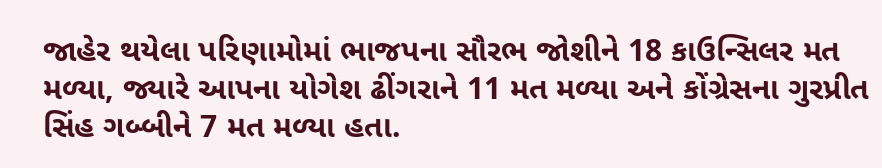જાહેર થયેલા પરિણામોમાં ભાજપના સૌરભ જોશીને 18 કાઉન્સિલર મત મળ્યા, જ્યારે આપના યોગેશ ઢીંગરાને 11 મત મળ્યા અને કોંગ્રેસના ગુરપ્રીત સિંહ ગબ્બીને 7 મત મળ્યા હતા.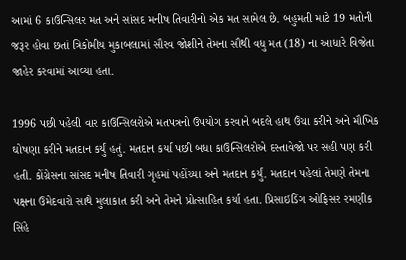આમાં 6 કાઉન્સિલર મત અને સાંસદ મનીષ તિવારીનો એક મત સામેલ છે. બહુમતી માટે 19 મતોની જરૂર હોવા છતાં ત્રિકોમીય મુકાબલામાં સૌરવ જોશીને તેમના સૌથી વધુ મત (18) ના આધારે વિજેતા જાહેર કરવામાં આવ્યા હતા.

1996 પછી પહેલી વાર કાઉન્સિલરોએ મતપત્રનો ઉપયોગ કરવાને બદલે હાથ ઉંચા કરીને અને મૌખિક ઘોષણા કરીને મતદાન કર્યું હતું. મતદાન કર્યા પછી બધા કાઉન્સિલરોએ દસ્તાવેજો પર સહી પણ કરી હતી. કોંગ્રેસના સાંસદ મનીષ તિવારી ગૃહમાં પહોંચ્યા અને મતદાન કર્યું. મતદાન પહેલાં તેમણે તેમના પક્ષના ઉમેદવારો સાથે મુલાકાત કરી અને તેમને પ્રોત્સાહિત કર્યા હતા. પ્રિસાઇડિંગ ઓફિસર રમણીક સિંહે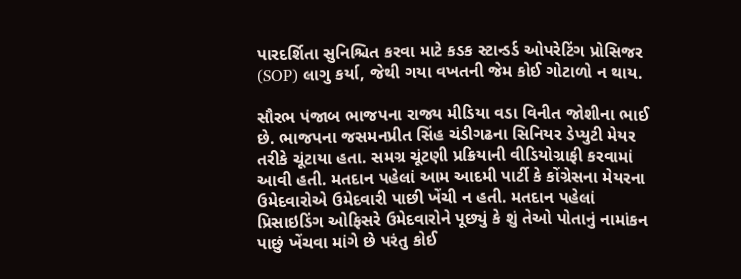પારદર્શિતા સુનિશ્ચિત કરવા માટે કડક સ્ટાન્ડર્ડ ઓપરેટિંગ પ્રોસિજર (SOP) લાગુ કર્યા, જેથી ગયા વખતની જેમ કોઈ ગોટાળો ન થાય.

સૌરભ પંજાબ ભાજપના રાજ્ય મીડિયા વડા વિનીત જોશીના ભાઈ છે. ભાજપના જસમનપ્રીત સિંહ ચંડીગઢના સિનિયર ડેપ્યુટી મેયર તરીકે ચૂંટાયા હતા. સમગ્ર ચૂંટણી પ્રક્રિયાની વીડિયોગ્રાફી કરવામાં આવી હતી. મતદાન પહેલાં આમ આદમી પાર્ટી કે કોંગ્રેસના મેયરના ઉમેદવારોએ ઉમેદવારી પાછી ખેંચી ન હતી. મતદાન પહેલાં પ્રિસાઇડિંગ ઓફિસરે ઉમેદવારોને પૂછ્યું કે શું તેઓ પોતાનું નામાંકન પાછું ખેંચવા માંગે છે પરંતુ કોઈ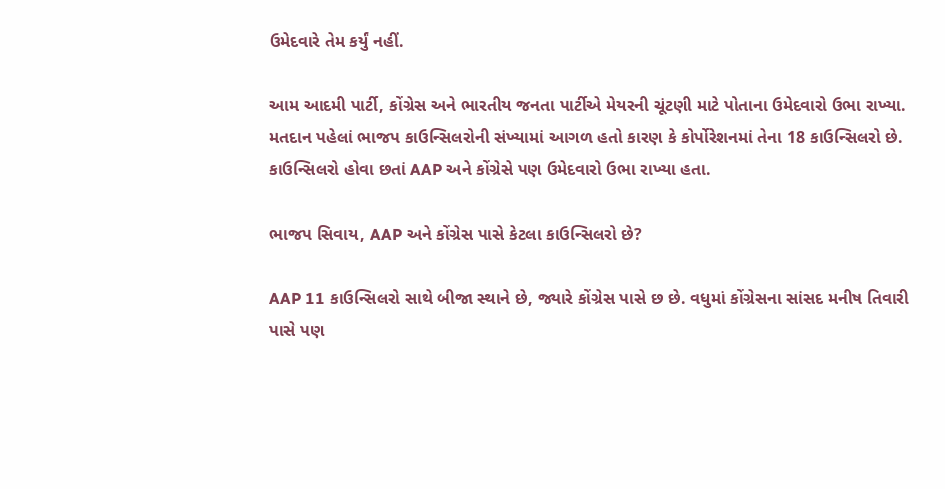ઉમેદવારે તેમ કર્યું નહીં.

આમ આદમી પાર્ટી, કોંગ્રેસ અને ભારતીય જનતા પાર્ટીએ મેયરની ચૂંટણી માટે પોતાના ઉમેદવારો ઉભા રાખ્યા. મતદાન પહેલાં ભાજપ કાઉન્સિલરોની સંખ્યામાં આગળ હતો કારણ કે કોર્પોરેશનમાં તેના 18 કાઉન્સિલરો છે. કાઉન્સિલરો હોવા છતાં AAP અને કોંગ્રેસે પણ ઉમેદવારો ઉભા રાખ્યા હતા.

ભાજપ સિવાય, AAP અને કોંગ્રેસ પાસે કેટલા કાઉન્સિલરો છે?

AAP 11 કાઉન્સિલરો સાથે બીજા સ્થાને છે, જ્યારે કોંગ્રેસ પાસે છ છે. વધુમાં કોંગ્રેસના સાંસદ મનીષ તિવારી પાસે પણ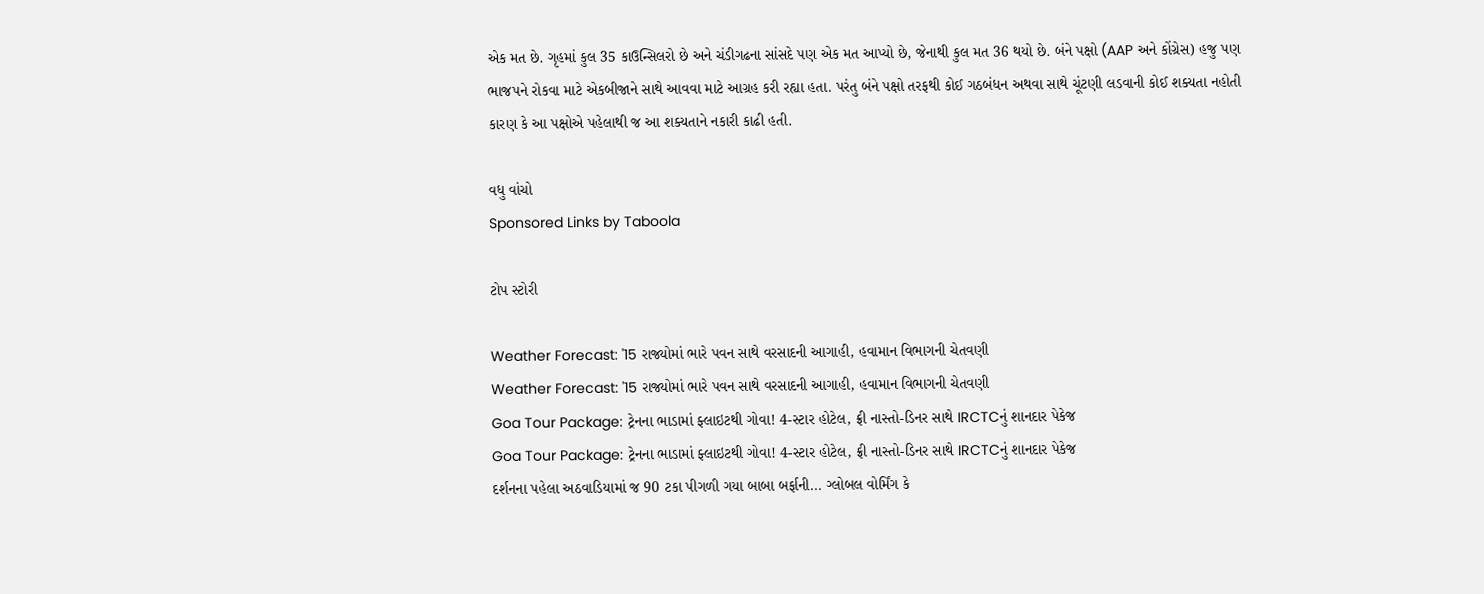એક મત છે. ગૃહમાં કુલ 35 કાઉન્સિલરો છે અને ચંડીગઢના સાંસદે પણ એક મત આપ્યો છે, જેનાથી કુલ મત 36 થયો છે. બંને પક્ષો (AAP અને કોંગ્રેસ) હજુ પણ ભાજપને રોકવા માટે એકબીજાને સાથે આવવા માટે આગ્રહ કરી રહ્યા હતા. પરંતુ બંને પક્ષો તરફથી કોઈ ગઠબંધન અથવા સાથે ચૂંટણી લડવાની કોઈ શક્યતા નહોતી કારણ કે આ પક્ષોએ પહેલાથી જ આ શક્યતાને નકારી કાઢી હતી.

વધુ વાંચો
Sponsored Links by Taboola

ટોપ સ્ટોરી

Weather Forecast: '15 રાજ્યોમાં ભારે પવન સાથે વરસાદની આગાહી, હવામાન વિભાગની ચેતવણી
Weather Forecast: '15 રાજ્યોમાં ભારે પવન સાથે વરસાદની આગાહી, હવામાન વિભાગની ચેતવણી
Goa Tour Package: ટ્રેનના ભાડામાં ફ્લાઇટથી ગોવા! 4-સ્ટાર હોટેલ, ફ્રી નાસ્તો-ડિનર સાથે IRCTCનું શાનદાર પેકેજ
Goa Tour Package: ટ્રેનના ભાડામાં ફ્લાઇટથી ગોવા! 4-સ્ટાર હોટેલ, ફ્રી નાસ્તો-ડિનર સાથે IRCTCનું શાનદાર પેકેજ
દર્શનના પહેલા અઠવાડિયામાં જ 90 ટકા પીગળી ગયા બાબા બર્ફાની... ગ્લોબલ વોર્મિંગ કે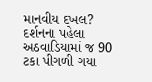માનવીય દખલ?
દર્શનના પહેલા અઠવાડિયામાં જ 90 ટકા પીગળી ગયા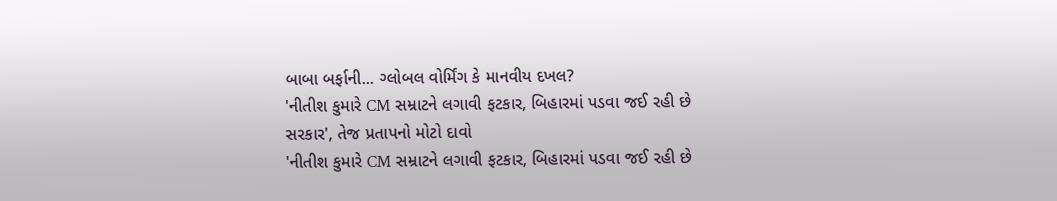બાબા બર્ફાની... ગ્લોબલ વોર્મિંગ કે માનવીય દખલ?
'નીતીશ કુમારે CM સમ્રાટને લગાવી ફટકાર, બિહારમાં પડવા જઈ રહી છે સરકાર', તેજ પ્રતાપનો મોટો દાવો
'નીતીશ કુમારે CM સમ્રાટને લગાવી ફટકાર, બિહારમાં પડવા જઈ રહી છે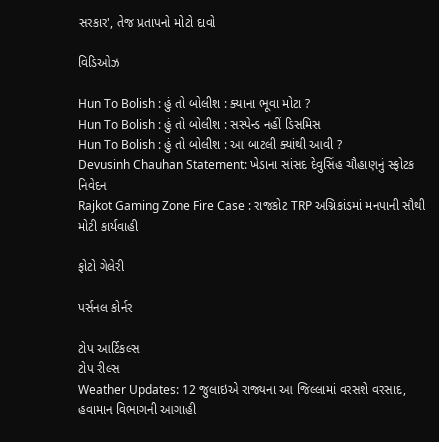સરકાર', તેજ પ્રતાપનો મોટો દાવો

વિડિઓઝ

Hun To Bolish : હું તો બોલીશ : ક્યાના ભૂવા મોટા ?
Hun To Bolish : હું તો બોલીશ : સસ્પેન્ડ નહીં ડિસમિસ
Hun To Bolish : હું તો બોલીશ : આ બાટલી ક્યાંથી આવી ?
Devusinh Chauhan Statement: ખેડાના સાંસદ દેવુસિંહ ચૌહાણનું સ્ફોટક નિવેદન
Rajkot Gaming Zone Fire Case : રાજકોટ TRP અગ્નિકાંડમાં મનપાની સૌથી મોટી કાર્યવાહી

ફોટો ગેલેરી

પર્સનલ કોર્નર

ટોપ આર્ટિકલ્સ
ટોપ રીલ્સ
Weather Updates: 12 જુલાઇએ રાજ્યના આ જિલ્લામાં વરસશે વરસાદ, હવામાન વિભાગની આગાહી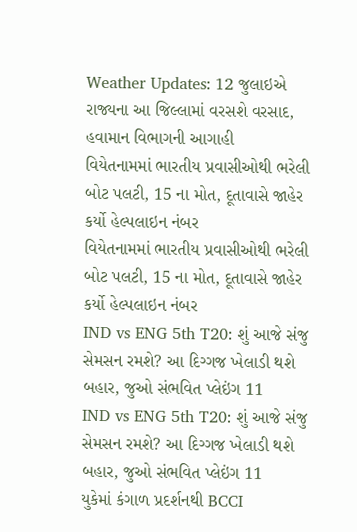Weather Updates: 12 જુલાઇએ રાજ્યના આ જિલ્લામાં વરસશે વરસાદ, હવામાન વિભાગની આગાહી
વિયેતનામમાં ભારતીય પ્રવાસીઓથી ભરેલી બોટ પલટી, 15 ના મોત, દૂતાવાસે જાહેર કર્યો હેલ્પલાઇન નંબર
વિયેતનામમાં ભારતીય પ્રવાસીઓથી ભરેલી બોટ પલટી, 15 ના મોત, દૂતાવાસે જાહેર કર્યો હેલ્પલાઇન નંબર
IND vs ENG 5th T20: શું આજે સંજુ સેમસન રમશે? આ દિગ્ગજ ખેલાડી થશે બહાર, જુઓ સંભવિત પ્લેઇંગ 11
IND vs ENG 5th T20: શું આજે સંજુ સેમસન રમશે? આ દિગ્ગજ ખેલાડી થશે બહાર, જુઓ સંભવિત પ્લેઇંગ 11
યુકેમાં કંગાળ પ્રદર્શનથી BCCI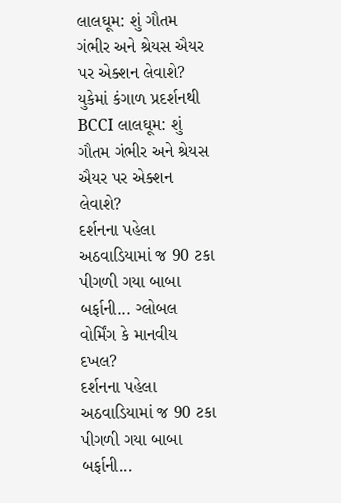લાલઘૂમ: શું ગૌતમ ગંભીર અને શ્રેયસ ઐયર પર એક્શન લેવાશે?
યુકેમાં કંગાળ પ્રદર્શનથી BCCI લાલઘૂમ: શું ગૌતમ ગંભીર અને શ્રેયસ ઐયર પર એક્શન લેવાશે?
દર્શનના પહેલા અઠવાડિયામાં જ 90 ટકા પીગળી ગયા બાબા બર્ફાની... ગ્લોબલ વોર્મિંગ કે માનવીય દખલ?
દર્શનના પહેલા અઠવાડિયામાં જ 90 ટકા પીગળી ગયા બાબા બર્ફાની...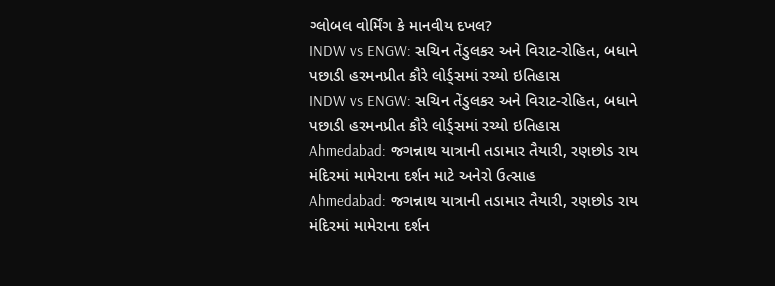ગ્લોબલ વોર્મિંગ કે માનવીય દખલ?
INDW vs ENGW: સચિન તેંડુલકર અને વિરાટ-રોહિત, બધાને પછાડી હરમનપ્રીત કૌરે લોર્ડ્સમાં રચ્યો ઇતિહાસ
INDW vs ENGW: સચિન તેંડુલકર અને વિરાટ-રોહિત, બધાને પછાડી હરમનપ્રીત કૌરે લોર્ડ્સમાં રચ્યો ઇતિહાસ
Ahmedabad: જગન્નાથ યાત્રાની તડામાર તૈયારી, રણછોડ રાય મંદિરમાં મામેરાના દર્શન માટે અનેરો ઉત્સાહ
Ahmedabad: જગન્નાથ યાત્રાની તડામાર તૈયારી, રણછોડ રાય મંદિરમાં મામેરાના દર્શન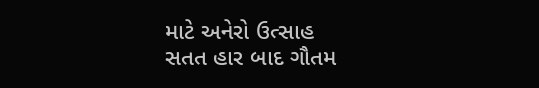માટે અનેરો ઉત્સાહ
સતત હાર બાદ ગૌતમ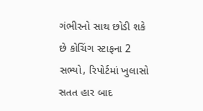ગંભીરનો સાથ છોડી શકે છે કોચિંગ સ્ટાફના 2 સભ્યો, રિપોર્ટમાં ખુલાસો
સતત હાર બાદ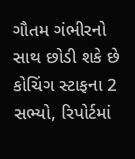ગૌતમ ગંભીરનો સાથ છોડી શકે છે કોચિંગ સ્ટાફના 2 સભ્યો, રિપોર્ટમાં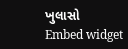ખુલાસો
Embed widget